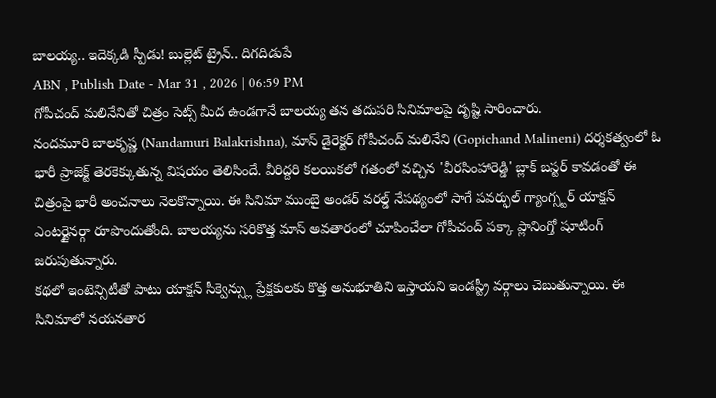బాలయ్య.. ఇదెక్కడి స్పీడు! బుల్లెట్ ట్రైన్.. దిగదిడుపే
ABN , Publish Date - Mar 31 , 2026 | 06:59 PM
గోపీచంద్ మలినేనితో చిత్రం సెట్స్ మీద ఉండగానే బాలయ్య తన తదుపరి సినిమాలపై దృష్టి సారించారు.
నందమూరి బాలకృష్ణ (Nandamuri Balakrishna), మాస్ డైరెక్టర్ గోపీచంద్ మలినేని (Gopichand Malineni) దర్శకత్వంలో ఓ భారీ ప్రాజెక్ట్ తెరకెక్కుతున్న విషయం తెలిసిందే. వీరిద్దరి కలయికలో గతంలో వచ్చిన 'వీరసింహారెడ్డి' బ్లాక్ బస్టర్ కావడంతో ఈ చిత్రంపై భారీ అంచనాలు నెలకొన్నాయి. ఈ సినిమా ముంబై అండర్ వరల్డ్ నేపథ్యంలో సాగే పవర్ఫుల్ గ్యాంగ్స్టర్ యాక్షన్ ఎంటర్టైనర్గా రూపొందుతోంది. బాలయ్యను సరికొత్త మాస్ అవతారంలో చూపించేలా గోపీచంద్ పక్కా ప్లానింగ్తో షూటింగ్ జరుపుతున్నారు.
కథలో ఇంటెన్సిటీతో పాటు యాక్షన్ సీక్వెన్స్లు ప్రేక్షకులకు కొత్త అనుభూతిని ఇస్తాయని ఇండస్ట్రీ వర్గాలు చెబుతున్నాయి. ఈ సినిమాలో నయనతార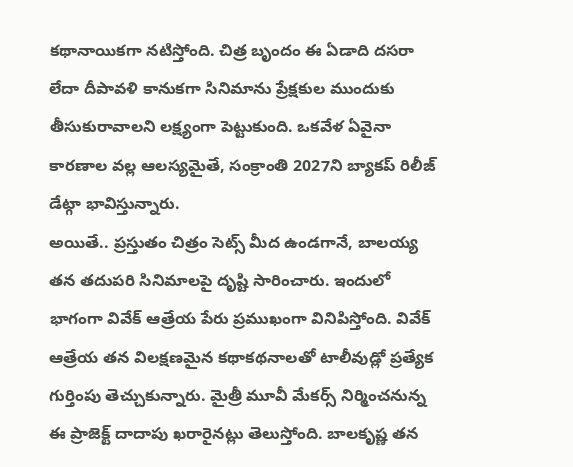కథానాయికగా నటిస్తోంది. చిత్ర బృందం ఈ ఏడాది దసరా లేదా దీపావళి కానుకగా సినిమాను ప్రేక్షకుల ముందుకు తీసుకురావాలని లక్ష్యంగా పెట్టుకుంది. ఒకవేళ ఏవైనా కారణాల వల్ల ఆలస్యమైతే, సంక్రాంతి 2027ని బ్యాకప్ రిలీజ్ డేట్గా భావిస్తున్నారు.
అయితే.. ప్రస్తుతం చిత్రం సెట్స్ మీద ఉండగానే, బాలయ్య తన తదుపరి సినిమాలపై దృష్టి సారించారు. ఇందులో భాగంగా వివేక్ ఆత్రేయ పేరు ప్రముఖంగా వినిపిస్తోంది. వివేక్ ఆత్రేయ తన విలక్షణమైన కథాకథనాలతో టాలీవుడ్లో ప్రత్యేక గుర్తింపు తెచ్చుకున్నారు. మైత్రీ మూవీ మేకర్స్ నిర్మించనున్న ఈ ప్రాజెక్ట్ దాదాపు ఖరారైనట్లు తెలుస్తోంది. బాలకృష్ణ తన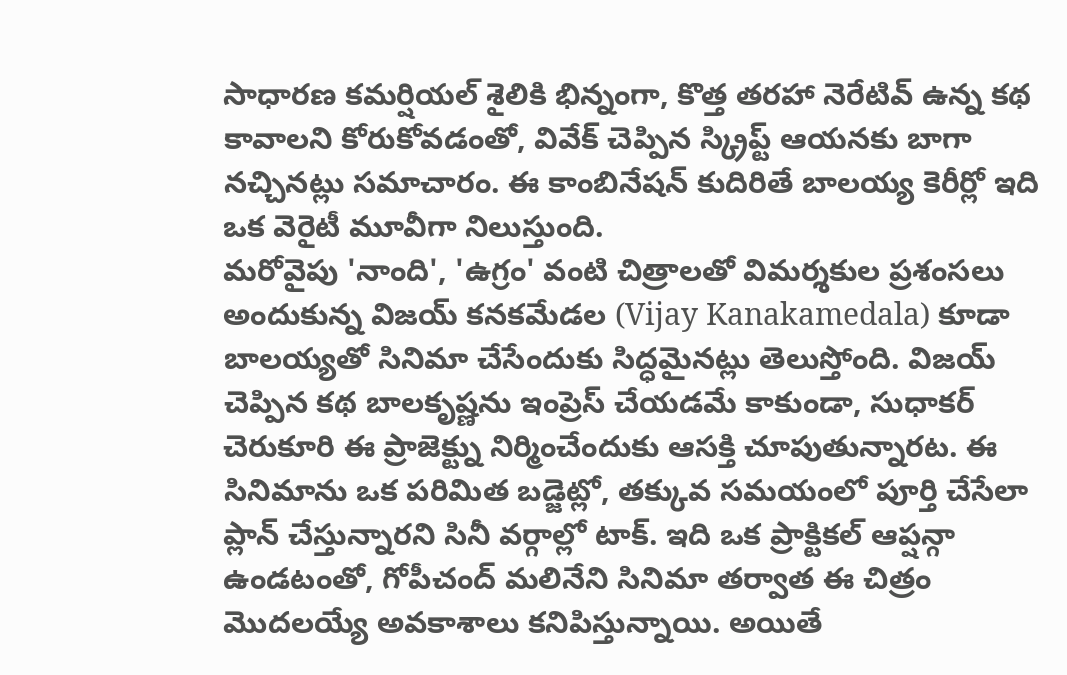సాధారణ కమర్షియల్ శైలికి భిన్నంగా, కొత్త తరహా నెరేటివ్ ఉన్న కథ కావాలని కోరుకోవడంతో, వివేక్ చెప్పిన స్క్రిప్ట్ ఆయనకు బాగా నచ్చినట్లు సమాచారం. ఈ కాంబినేషన్ కుదిరితే బాలయ్య కెరీర్లో ఇది ఒక వెరైటీ మూవీగా నిలుస్తుంది.
మరోవైపు 'నాంది', 'ఉగ్రం' వంటి చిత్రాలతో విమర్శకుల ప్రశంసలు అందుకున్న విజయ్ కనకమేడల (Vijay Kanakamedala) కూడా బాలయ్యతో సినిమా చేసేందుకు సిద్ధమైనట్లు తెలుస్తోంది. విజయ్ చెప్పిన కథ బాలకృష్ణను ఇంప్రెస్ చేయడమే కాకుండా, సుధాకర్ చెరుకూరి ఈ ప్రాజెక్ట్ను నిర్మించేందుకు ఆసక్తి చూపుతున్నారట. ఈ సినిమాను ఒక పరిమిత బడ్జెట్లో, తక్కువ సమయంలో పూర్తి చేసేలా ప్లాన్ చేస్తున్నారని సినీ వర్గాల్లో టాక్. ఇది ఒక ప్రాక్టికల్ ఆప్షన్గా ఉండటంతో, గోపీచంద్ మలినేని సినిమా తర్వాత ఈ చిత్రం మొదలయ్యే అవకాశాలు కనిపిస్తున్నాయి. అయితే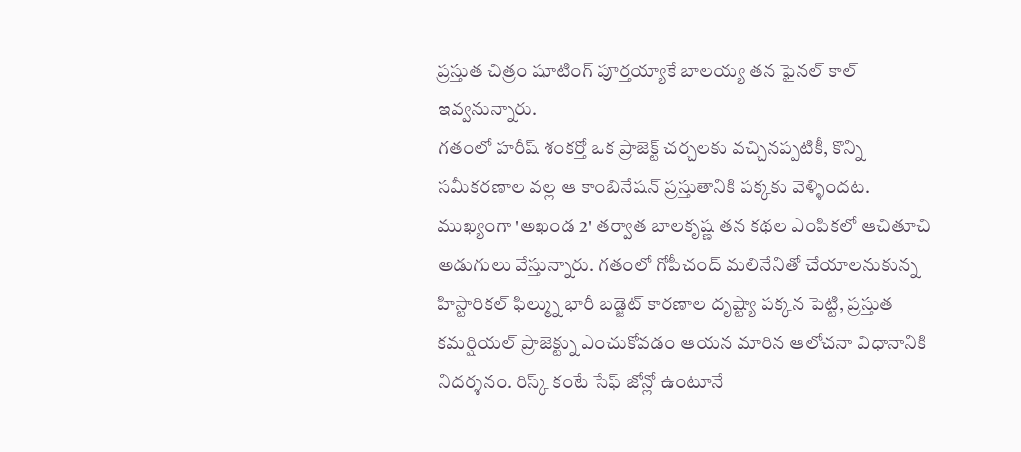ప్రస్తుత చిత్రం షూటింగ్ పూర్తయ్యాకే బాలయ్య తన ఫైనల్ కాల్ ఇవ్వనున్నారు.
గతంలో హరీష్ శంకర్తో ఒక ప్రాజెక్ట్ చర్చలకు వచ్చినప్పటికీ, కొన్ని సమీకరణాల వల్ల ఆ కాంబినేషన్ ప్రస్తుతానికి పక్కకు వెళ్ళిందట. ముఖ్యంగా 'అఖండ 2' తర్వాత బాలకృష్ణ తన కథల ఎంపికలో ఆచితూచి అడుగులు వేస్తున్నారు. గతంలో గోపీచంద్ మలినేనితో చేయాలనుకున్న హిస్టారికల్ ఫిల్మ్ను భారీ బడ్జెట్ కారణాల దృష్ట్యా పక్కన పెట్టి, ప్రస్తుత కమర్షియల్ ప్రాజెక్ట్ను ఎంచుకోవడం ఆయన మారిన ఆలోచనా విధానానికి నిదర్శనం. రిస్క్ కంటే సేఫ్ జోన్లో ఉంటూనే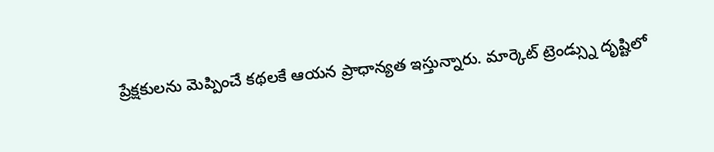ప్రేక్షకులను మెప్పించే కథలకే ఆయన ప్రాధాన్యత ఇస్తున్నారు. మార్కెట్ ట్రెండ్స్ను దృష్టిలో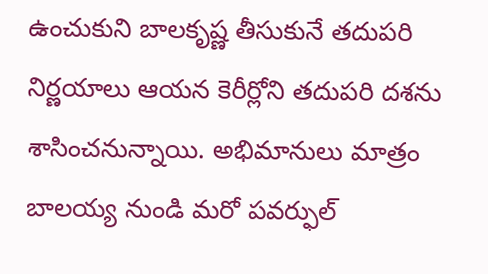ఉంచుకుని బాలకృష్ణ తీసుకునే తదుపరి నిర్ణయాలు ఆయన కెరీర్లోని తదుపరి దశను శాసించనున్నాయి. అభిమానులు మాత్రం బాలయ్య నుండి మరో పవర్ఫుల్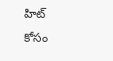హిట్ కోసం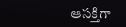ఆసక్తిగా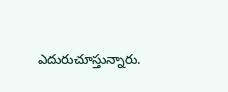ఎదురుచూస్తున్నారు.